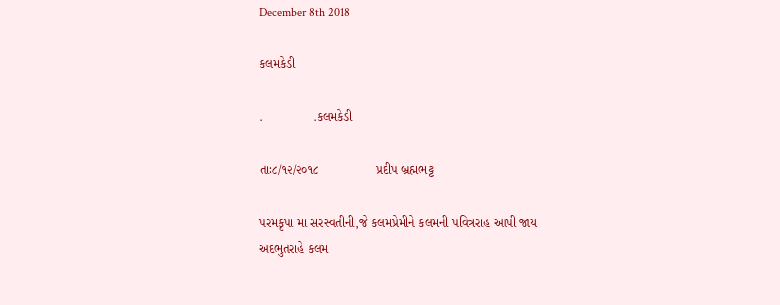December 8th 2018

કલમકેડી

.              .કલમકેડી

તાઃ૮/૧૨/૨૦૧૮                પ્રદીપ બ્રહ્મભટ્ટ

પરમકૃપા મા સરસ્વતીની,જે કલમપ્રેમીને કલમની પવિત્રરાહ આપી જાય
અદભુતરાહે કલમ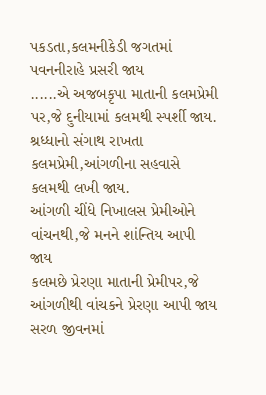પકડતા,કલમનીકેડી જગતમાં પવનનીરાહે પ્રસરી જાય
......એ અજબકૃપા માતાની કલમપ્રેમી પર,જે દુનીયામાં કલમથી સ્પર્શી જાય.
શ્રધ્ધાનો સંગાથ રાખતા કલમપ્રેમી,આંગળીના સહવાસે કલમથી લખી જાય.
આંગળી ચીંધે નિખાલસ પ્રેમીઓને વાંચનથી,જે મનને શાંન્તિય આપી જાય
કલમછે પ્રેરણા માતાની પ્રેમીપર,જે આંગળીથી વાંચકને પ્રેરણા આપી જાય
સરળ જીવનમાં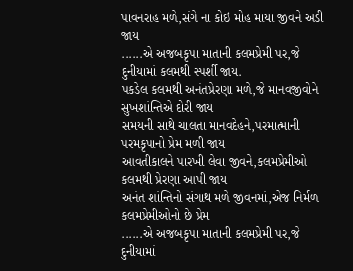પાવનરાહ મળે,સંગે ના કોઇ મોહ માયા જીવને અડી જાય
......એ અજબકૃપા માતાની કલમપ્રેમી પર,જે દુનીયામાં કલમથી સ્પર્શી જાય.
પકડેલ કલમથી અનંતપ્રેરણા મળે,જે માનવજીવોને સુખશાંન્તિએ દોરી જાય
સમયની સાથે ચાલતા માનવદેહને,પરમાત્માની પરમકૃપાનો પ્રેમ મળી જાય
આવતીકાલને પારખી લેવા જીવને,કલમપ્રેમીઓ કલમથી પ્રેરણા આપી જાય
અનંત શાંન્તિનો સંગાથ મળે જીવનમાં,એજ નિર્મળ કલમપ્રેમીઓનો છે પ્રેમ
......એ અજબકૃપા માતાની કલમપ્રેમી પર,જે દુનીયામાં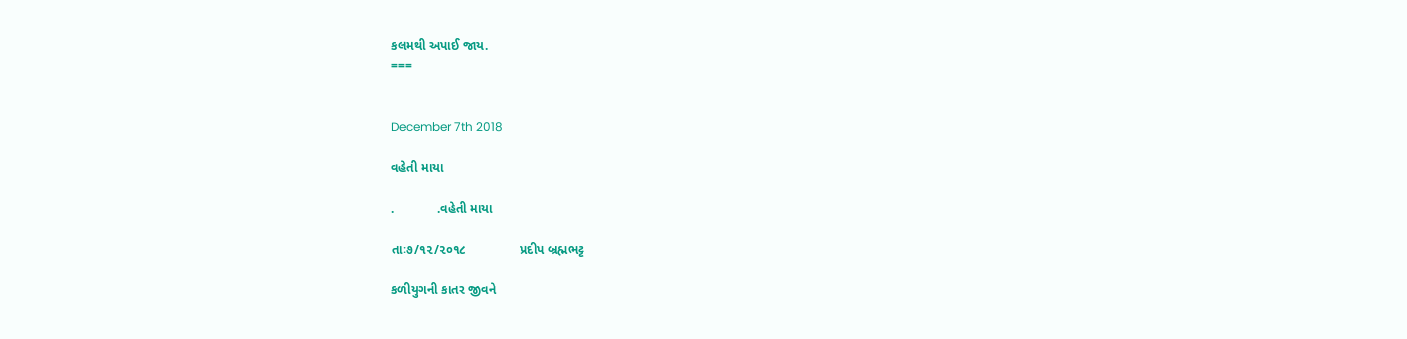કલમથી અપાઈ જાય.
===


December 7th 2018

વહેતી માયા

.            .વહેતી માયા

તાઃ૭/૧૨/૨૦૧૮               પ્રદીપ બ્રહ્મભટ્ટ

કળીયુગની કાતર જીવને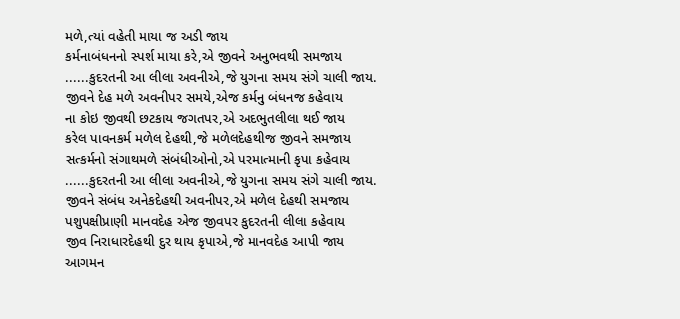મળે,ત્યાં વહેતી માયા જ અડી જાય
કર્મનાબંધનનો સ્પર્શ માયા કરે,એ જીવને અનુભવથી સમજાય
......કુદરતની આ લીલા અવનીએ,જે યુગના સમય સંગે ચાલી જાય.
જીવને દેહ મળે અવનીપર સમયે,એજ કર્મનુ બંધનજ કહેવાય
ના કોઇ જીવથી છટકાય જગતપર,એ અદભુતલીલા થઈ જાય
કરેલ પાવનકર્મ મળેલ દેહથી,જે મળેલદેહથીજ જીવને સમજાય
સત્કર્મનો સંગાથમળે સંબંધીઓનો,એ પરમાત્માની કૃપા કહેવાય
......કુદરતની આ લીલા અવનીએ,જે યુગના સમય સંગે ચાલી જાય.
જીવને સંબંધ અનેકદેહથી અવનીપર,એ મળેલ દેહથી સમજાય
પશુપક્ષીપ્રાણી માનવદેહ એજ જીવપર કુદરતની લીલા કહેવાય
જીવ નિરાધારદેહથી દુર થાય કૃપાએ,જે માનવદેહ આપી જાય
આગમન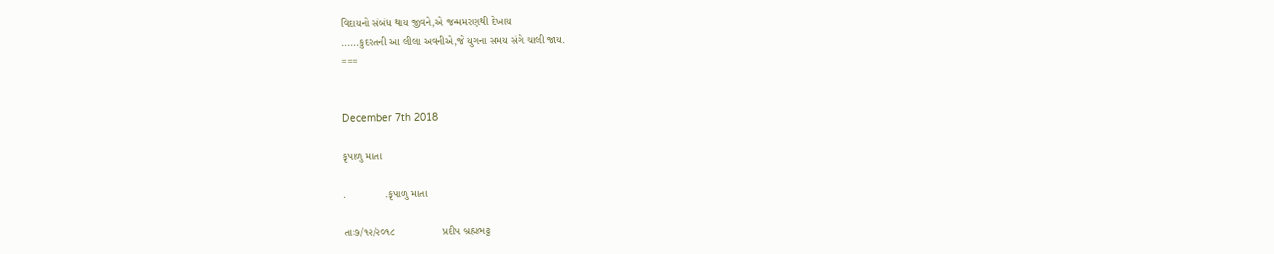વિદાયનો સંબંધ થાય જીવને,એ જન્મમરણથી દેખાય
......કુદરતની આ લીલા અવનીએ,જે યુગના સમય સંગે ચાલી જાય.
===


December 7th 2018

કૃપાળુ માતા

.             .કૃપાળુ માતા

તાઃ૭/૧૨/૨૦૧૮                પ્રદીપ બ્રહ્મભટ્ટ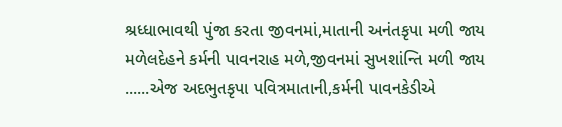શ્રધ્ધાભાવથી પુંજા કરતા જીવનમાં,માતાની અનંતકૃપા મળી જાય
મળેલદેહને કર્મની પાવનરાહ મળે,જીવનમાં સુખશાંન્તિ મળી જાય
......એજ અદભુતકૃપા પવિત્રમાતાની,કર્મની પાવનકેડીએ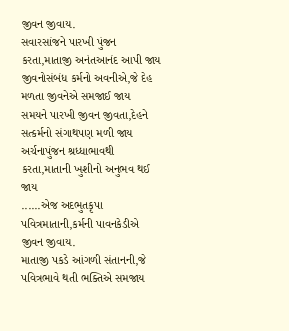જીવન જીવાય.
સવારસાંજને પારખી પુંજન કરતા,માતાજી અનંતઆનંદ આપી જાય
જીવનોસંબંધ કર્મનો અવનીએ,જે દેહ મળતા જીવનેએ સમજાઈ જાય
સમયને પારખી જીવન જીવતા,દેહને સત્કર્મનો સંગાથપણ મળી જાય
અર્ચનાપુંજન શ્રધ્ધાભાવથી કરતા,માતાની ખુશીનો અનુભવ થઈ જાય
......એજ અદભુતકૃપા પવિત્રમાતાની,કર્મની પાવનકેડીએ જીવન જીવાય.
માતાજી પકડે આંગળી સંતાનની,જે પવિત્રભાવે થતી ભક્તિએ સમજાય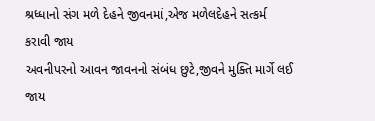શ્રધ્ધાનો સંગ મળે દેહને જીવનમાં,એજ મળેલદેહને સત્કર્મ કરાવી જાય
અવનીપરનો આવન જાવનનો સંબંધ છુટે,જીવને મુક્તિ માર્ગે લઈ જાય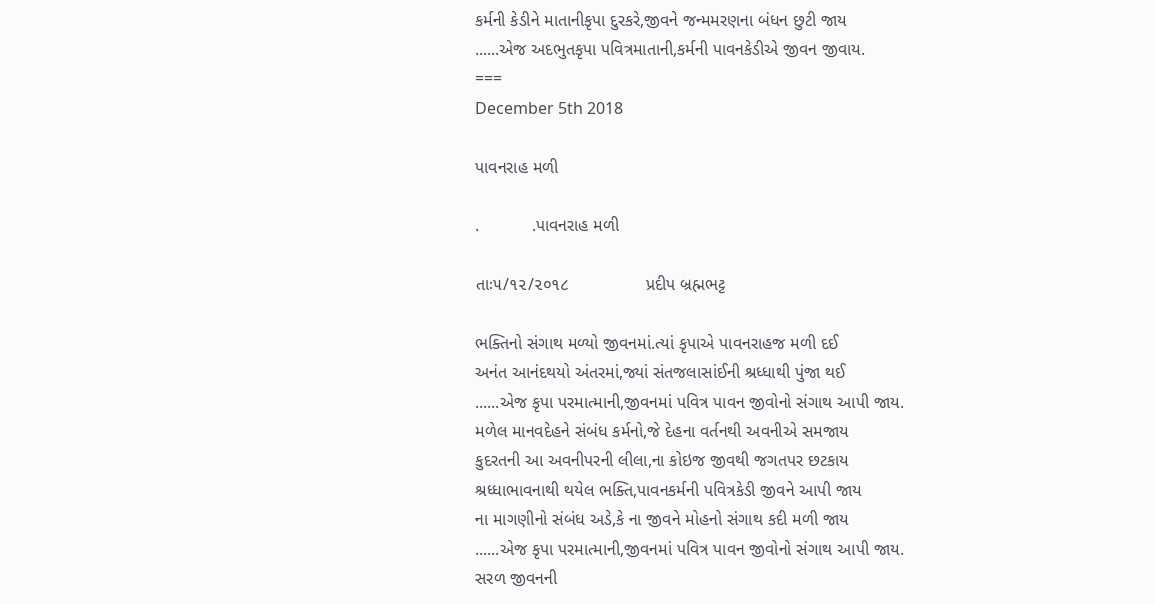કર્મની કેડીને માતાનીકૃપા દુરકરે,જીવને જન્મમરણના બંધન છુટી જાય
......એજ અદભુતકૃપા પવિત્રમાતાની,કર્મની પાવનકેડીએ જીવન જીવાય.
===
December 5th 2018

પાવનરાહ મળી

.           .પાવનરાહ મળી

તાઃ૫/૧૨/૨૦૧૮                પ્રદીપ બ્રહ્મભટ્ટ

ભક્તિનો સંગાથ મળ્યો જીવનમાં.ત્યાં કૃપાએ પાવનરાહજ મળી દઈ
અનંત આનંદથયો અંતરમાં,જ્યાં સંતજલાસાંઈની શ્રધ્ધાથી પુંજા થઈ
......એજ કૃપા પરમાત્માની,જીવનમાં પવિત્ર પાવન જીવોનો સંગાથ આપી જાય.
મળેલ માનવદેહને સંબંધ કર્મનો,જે દેહના વર્તનથી અવનીએ સમજાય
કુદરતની આ અવનીપરની લીલા,ના કોઇજ જીવથી જગતપર છટકાય
શ્રધ્ધાભાવનાથી થયેલ ભક્તિ,પાવનકર્મની પવિત્રકેડી જીવને આપી જાય
ના માગણીનો સંબંધ અડે,કે ના જીવને મોહનો સંગાથ કદી મળી જાય
......એજ કૃપા પરમાત્માની,જીવનમાં પવિત્ર પાવન જીવોનો સંગાથ આપી જાય.
સરળ જીવનની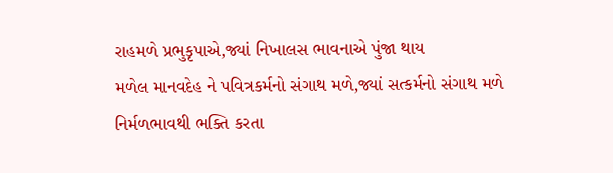રાહમળે પ્રભુકૃપાએ,જ્યાં નિખાલસ ભાવનાએ પુંજા થાય
મળેલ માનવદેહ ને પવિત્રકર્મનો સંગાથ મળે,જ્યાં સત્કર્મનો સંગાથ મળે
નિર્મળભાવથી ભક્તિ કરતા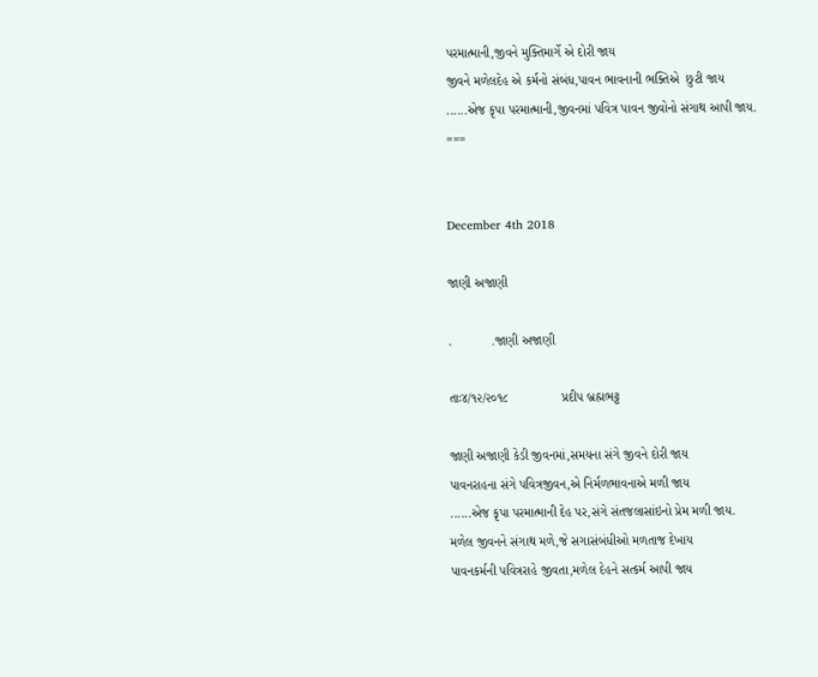પરમાત્માની,જીવને મુક્તિમાર્ગે એ દોરી જાય
જીવને મળેલદેહ એ કર્મનો સંબંધ,પાવન ભાવનાની ભક્તિએ  છુટી જાય
......એજ કૃપા પરમાત્માની,જીવનમાં પવિત્ર પાવન જીવોનો સંગાથ આપી જાય.
===


December 4th 2018

જાણી અજાણી

.           .જાણી અજાણી

તાઃ૪/૧૨/૨૦૧૮               પ્રદીપ બ્રહ્મભટ્ટ

જાણી અજાણી કેડી જીવનમાં,સમયના સંગે જીવને દોરી જાય
પાવનરાહના સંગે પવિત્રજીવન,એ નિર્મળભાવનાએ મળી જાય
......એજ કૃપા પરમાત્માની દેહ પર,સંગે સંતજલાસાંઇનો પ્રેમ મળી જાય.
મળેલ જીવનને સંગાથ મળે,જે સગાસંબંધીઓ મળતાજ દેખાય
પાવનકર્મની પવિત્રરાહે જીવતા,મળેલ દેહને સત્કર્મ આપી જાય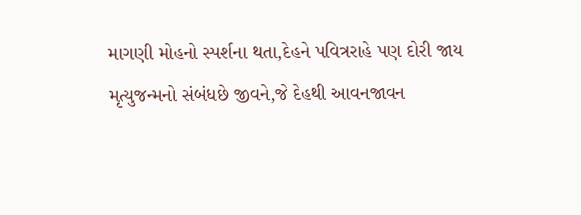માગણી મોહનો સ્પર્શના થતા,દેહને પવિત્રરાહે પણ દોરી જાય
મૃત્યુજન્મનો સંબંધછે જીવને,જે દેહથી આવનજાવન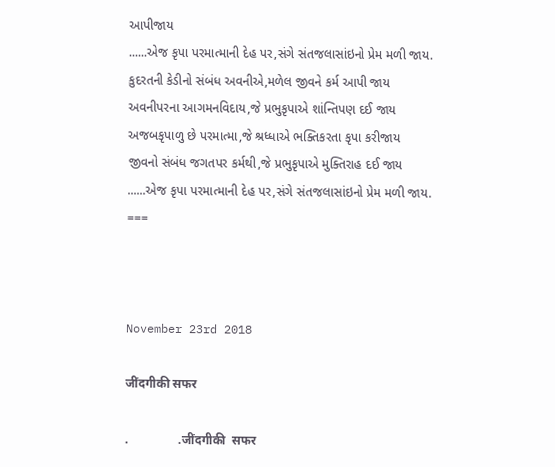આપીજાય
......એજ કૃપા પરમાત્માની દેહ પર,સંગે સંતજલાસાંઇનો પ્રેમ મળી જાય.
કુદરતની કેડીનો સંબંધ અવનીએ,મળેલ જીવને કર્મ આપી જાય
અવનીપરના આગમનવિદાય,જે પ્રભુકૃપાએ શાંન્તિપણ દઈ જાય
અજબકૃપાળુ છે પરમાત્મા,જે શ્રધ્ધાએ ભક્તિકરતા કૃપા કરીજાય
જીવનો સંબંધ જગતપર કર્મથી,જે પ્રભુકૃપાએ મુક્તિરાહ દઈ જાય
......એજ કૃપા પરમાત્માની દેહ પર,સંગે સંતજલાસાંઇનો પ્રેમ મળી જાય.
===



November 23rd 2018

जींदगीकी सफर

.                .जींदगीकी  सफर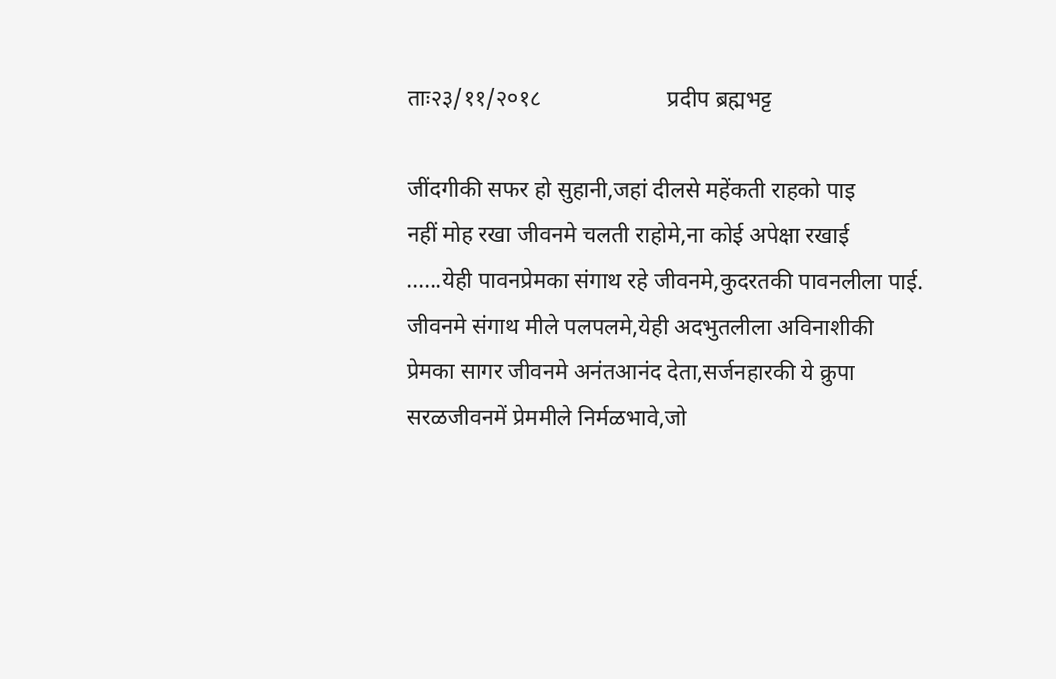ताः२३/११/२०१८                      प्रदीप ब्रह्मभट्ट

जींदगीकी सफर हो सुहानी,जहां दीलसे महेंकती राहको पाइ
नहीं मोह रखा जीवनमे चलती राहोमे,ना कोई अपेक्षा रखाई
......येही पावनप्रेमका संगाथ रहे जीवनमे,कुदरतकी पावनलीला पाई.
जीवनमे संगाथ मीले पलपलमे,येही अदभुतलीला अविनाशीकी
प्रेमका सागर जीवनमे अनंतआनंद देता,सर्जनहारकी ये क्रुपा
सरळजीवनमें प्रेममीले निर्मळभावे,जो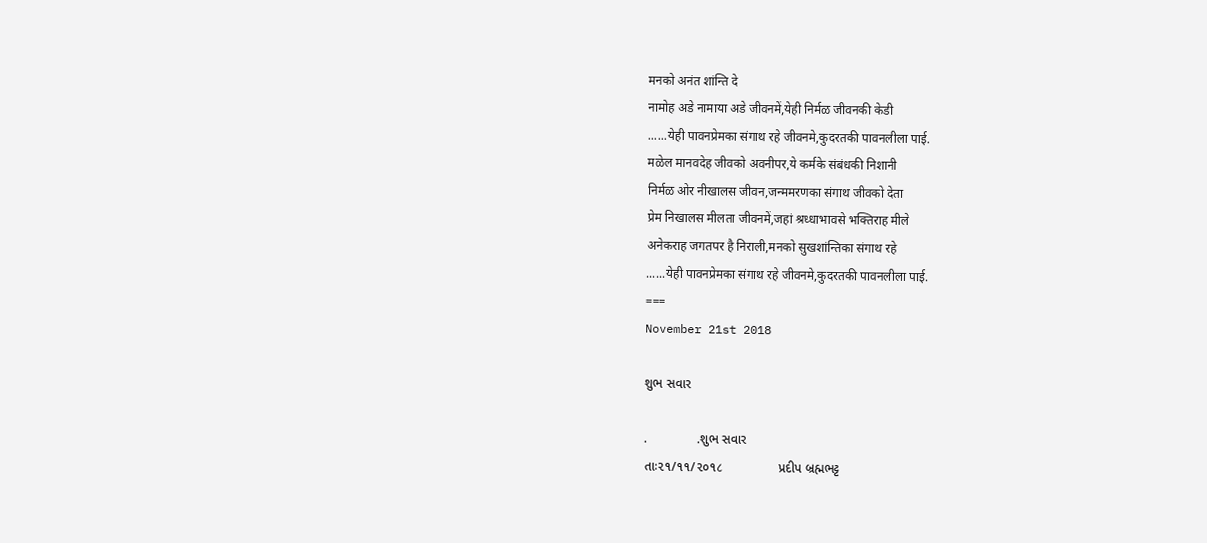मनको अनंत शांन्ति दे
नामोह अडे नामाया अडे जीवनमें,येही निर्मळ जीवनकी केडी
......येही पावनप्रेमका संगाथ रहे जीवनमे,कुदरतकी पावनलीला पाई.
मळेल मानवदेह जीवको अवनीपर,ये कर्मके संबंधकी निशानी
निर्मळ ओर नीखालस जीवन,जन्ममरणका संगाथ जीवको देता
प्रेम निखालस मीलता जीवनमें,जहां श्रध्धाभावसे भक्तिराह मीले
अनेकराह जगतपर है निराली,मनको सुखशांन्तिका संगाथ रहे
......येही पावनप्रेमका संगाथ रहे जीवनमे,कुदरतकी पावनलीला पाई.
===
November 21st 2018

શુભ સવાર

.              .શુભ સવાર
તાઃ૨૧/૧૧/૨૦૧८                  પ્રદીપ બ્રહ્મભટ્ટ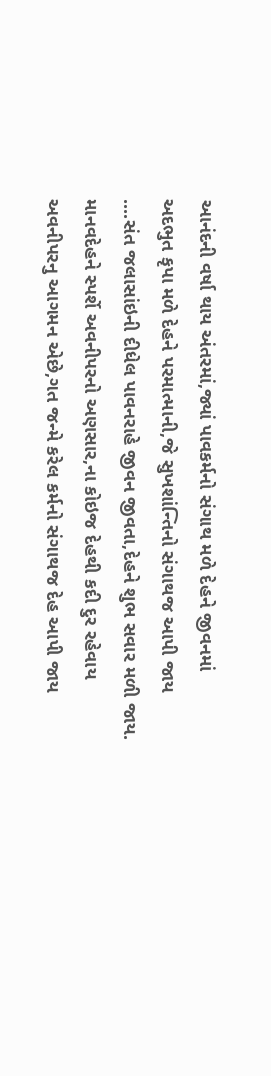આનંદની વર્ષા થાય અંતરમાં,જ્યાં પાવકર્મનો સંગાથ મળે દેહને જીવનમાં
અદભુત કૃપા મળે દેહને પરમાત્માની,જે સુખશાંન્તિનો સંગાથજ આપી જાય
....સંત જલાસાંઇની દીધેલ પાવનરાહે જીવન જીવતા,દેહને શુભ સવાર મળી જાય.
માનવદેહને સ્પર્શે અવનીપરનો અણસાર,ના કોઇજ દેહથી કદી દુર રહેવાય
અવનીપરનુ આગમન એછે,ગત જન્મે કરેલ કર્મનો સંગાથજ દેહ આપી જાય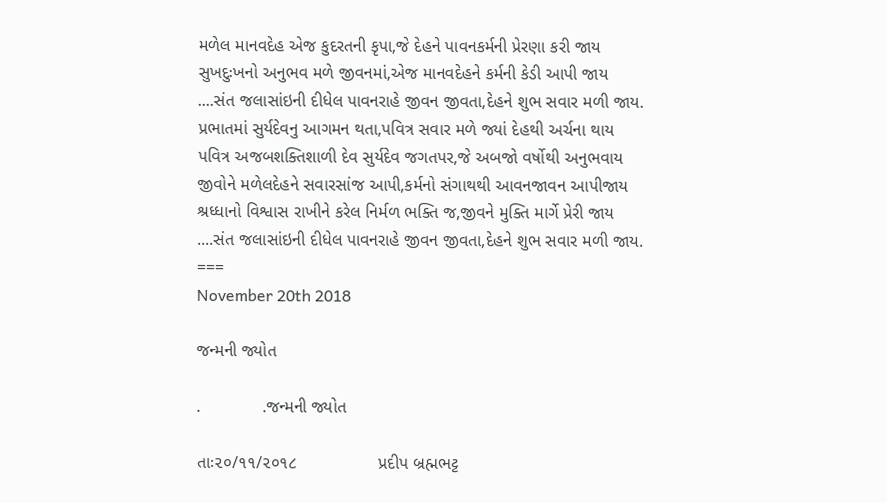મળેલ માનવદેહ એજ કુદરતની કૃપા,જે દેહને પાવનકર્મની પ્રેરણા કરી જાય
સુખદુઃખનો અનુભવ મળે જીવનમાં,એજ માનવદેહને કર્મની કેડી આપી જાય
....સંત જલાસાંઇની દીધેલ પાવનરાહે જીવન જીવતા,દેહને શુભ સવાર મળી જાય.
પ્રભાતમાં સુર્યદેવનુ આગમન થતા,પવિત્ર સવાર મળે જ્યાં દેહથી અર્ચના થાય
પવિત્ર અજબશક્તિશાળી દેવ સુર્યદેવ જગતપર,જે અબજો વર્ષોથી અનુભવાય
જીવોને મળેલદેહને સવારસાંજ આપી,કર્મનો સંગાથથી આવનજાવન આપીજાય
શ્રધ્ધાનો વિશ્વાસ રાખીને કરેલ નિર્મળ ભક્તિ જ,જીવને મુક્તિ માર્ગે પ્રેરી જાય
....સંત જલાસાંઇની દીધેલ પાવનરાહે જીવન જીવતા,દેહને શુભ સવાર મળી જાય.
===
November 20th 2018

જન્મની જ્યોત

.             .જન્મની જ્યોત

તાઃ૨૦/૧૧/૨૦૧૮                 પ્રદીપ બ્રહ્મભટ્ટ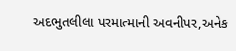અદભુતલીલા પરમાત્માની અવનીપર,અનેક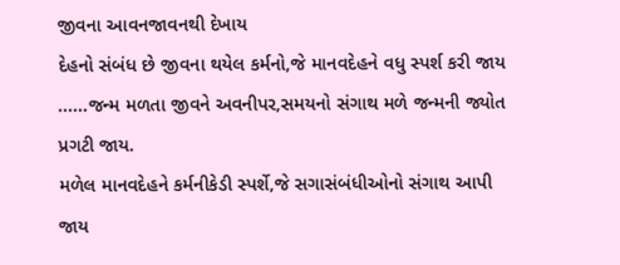જીવના આવનજાવનથી દેખાય
દેહનો સંબંધ છે જીવના થયેલ કર્મનો,જે માનવદેહને વધુ સ્પર્શ કરી જાય
......જન્મ મળતા જીવને અવનીપર,સમયનો સંગાથ મળે જન્મની જ્યોત પ્રગટી જાય.
મળેલ માનવદેહને કર્મનીકેડી સ્પર્શે,જે સગાસંબંધીઓનો સંગાથ આપી જાય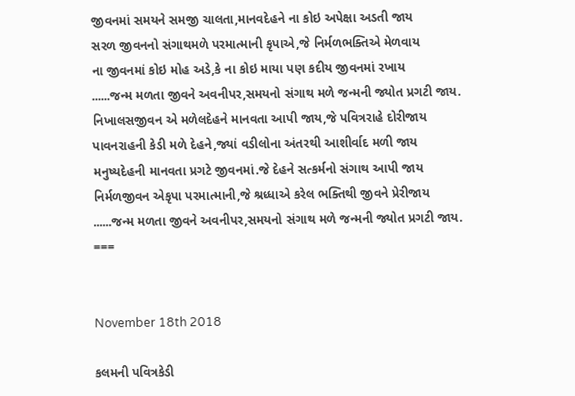જીવનમાં સમયને સમજી ચાલતા,માનવદેહને ના કોઇ અપેક્ષા અડતી જાય
સરળ જીવનનો સંગાથમળે પરમાત્માની કૃપાએ,જે નિર્મળભક્તિએ મેળવાય
ના જીવનમાં કોઇ મોહ અડે,કે ના કોઇ માયા પણ કદીય જીવનમાં રખાય
......જન્મ મળતા જીવને અવનીપર,સમયનો સંગાથ મળે જન્મની જ્યોત પ્રગટી જાય.
નિખાલસજીવન એ મળેલદેહને માનવતા આપી જાય,જે પવિત્રરાહે દોરીજાય
પાવનરાહની કેડી મળે દેહને,જ્યાં વડીલોના અંતરથી આશીર્વાદ મળી જાય
મનુષ્યદેહની માનવતા પ્રગટે જીવનમાં.જે દેહને સત્કર્મનો સંગાથ આપી જાય
નિર્મળજીવન એકૃપા પરમાત્માની,જે શ્રધ્ધાએ કરેલ ભક્તિથી જીવને પ્રેરીજાય
......જન્મ મળતા જીવને અવનીપર,સમયનો સંગાથ મળે જન્મની જ્યોત પ્રગટી જાય.
===


November 18th 2018

કલમની પવિત્રકેડી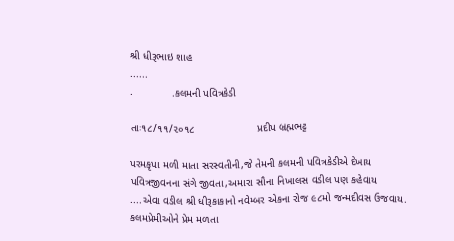શ્રી ધીરૂભાઇ શાહ
......
.             .કલમની પવિત્રકેડી

તાઃ૧૮/૧૧/૨૦૧૮                     પ્રદીપ બ્રહ્મભટ્ટ

પરમકૃપા મળી માતા સરસ્વતીની,જે તેમની કલમની પવિત્રકેડીએ દેખાય
પવિત્રજીવનના સંગે જીવતા,અમારા સૌના નિખાલસ વડીલ પણ કહેવાય
....એવા વડીલ શ્રી ધીરૂકાકાનો નવેમ્બર એકના રોજ ૯૮મો જન્મદીવસ ઉજવાય.
કલમપ્રેમીઓને પ્રેમ મળતા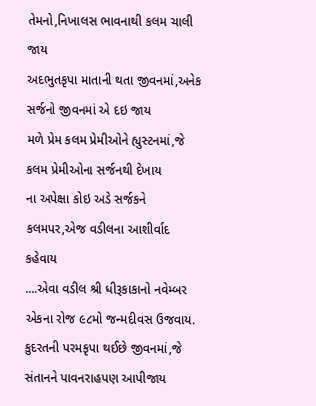તેમનો,નિખાલસ ભાવનાથી કલમ ચાલી જાય
અદભુતકૃપા માતાની થતા જીવનમાં,અનેક સર્જનો જીવનમાં એ દઇ જાય
મળે પ્રેમ કલમ પ્રેમીઓને હ્યુસ્ટનમાં,જે કલમ પ્રેમીઓના સર્જનથી દેખાય
ના અપેક્ષા કોઇ અડે સર્જકને કલમપર,એજ વડીલના આશીર્વાદ કહેવાય
....એવા વડીલ શ્રી ધીરૂકાકાનો નવેમ્બર એકના રોજ ૯૮મો જન્મદીવસ ઉજવાય.
કુદરતની પરમકૃપા થઈછે જીવનમાં,જે સંતાનને પાવનરાહપણ આપીજાય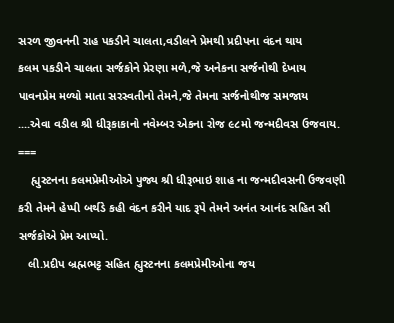સરળ જીવનની રાહ પકડીને ચાલતા,વડીલને પ્રેમથી પ્રદીપના વંદન થાય
કલમ પકડીને ચાલતા સર્જકોને પ્રેરણા મળે,જે અનેકના સર્જનોથી દેખાય
પાવનપ્રેમ મળ્યો માતા સરસ્વતીનો તેમને,જે તેમના સર્જનોથીજ સમજાય
....એવા વડીલ શ્રી ધીરૂકાકાનો નવેમ્બર એકના રોજ ૯૮મો જન્મદીવસ ઉજવાય.
===
    હ્યુસ્ટનના કલમપ્રેમીઓએ પુજ્ય શ્રી ધીરૂભાઇ શાહ ના જન્મદીવસની ઉજવણી
કરી તેમને હેપ્પી બર્થડે કહી વંદન કરીને યાદ રૂપે તેમને અનંત આનંદ સહિત સૌ
સર્જકોએ પ્રેમ આપ્યો.
   લી.પ્રદીપ બ્રહ્મભટ્ટ સહિત હ્યુસ્ટનના કલમપ્રેમીઓના જય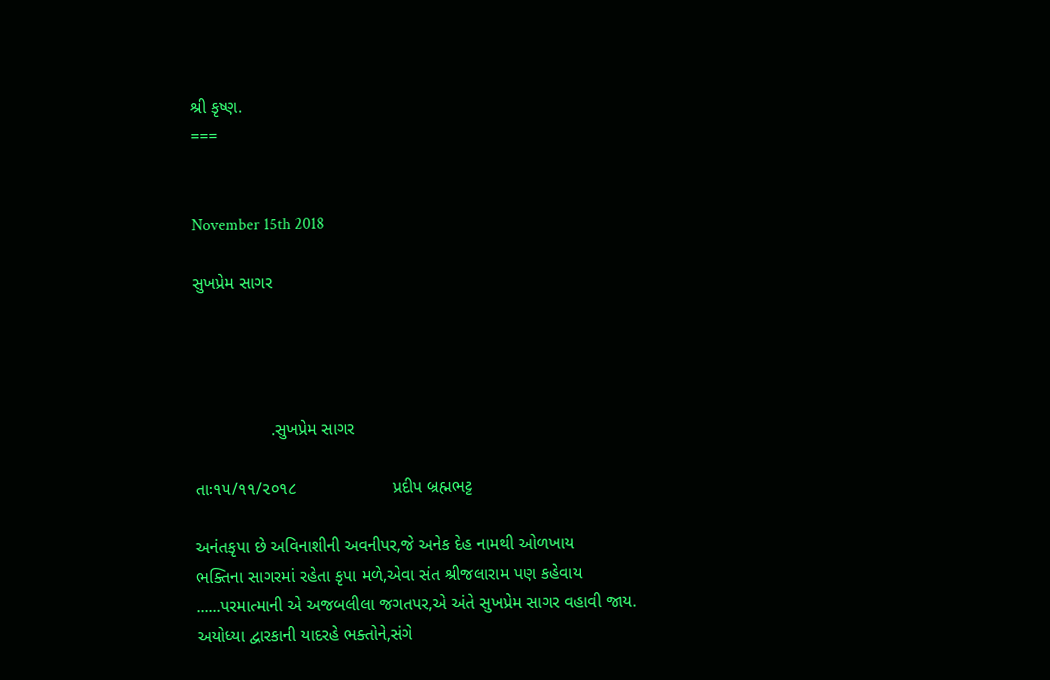શ્રી કૃષ્ણ.
===


November 15th 2018

સુખપ્રેમ સાગર




                .સુખપ્રેમ સાગર

તાઃ૧૫/૧૧/૨૦૧૮                    પ્રદીપ બ્રહ્મભટ્ટ

અનંતકૃપા છે અવિનાશીની અવનીપર,જે અનેક દેહ નામથી ઓળખાય
ભક્તિના સાગરમાં રહેતા કૃપા મળે,એવા સંત શ્રીજલારામ પણ કહેવાય
......પરમાત્માની એ અજબલીલા જગતપર,એ અંતે સુખપ્રેમ સાગર વહાવી જાય.
અયોધ્યા દ્વારકાની યાદરહે ભક્તોને,સંગે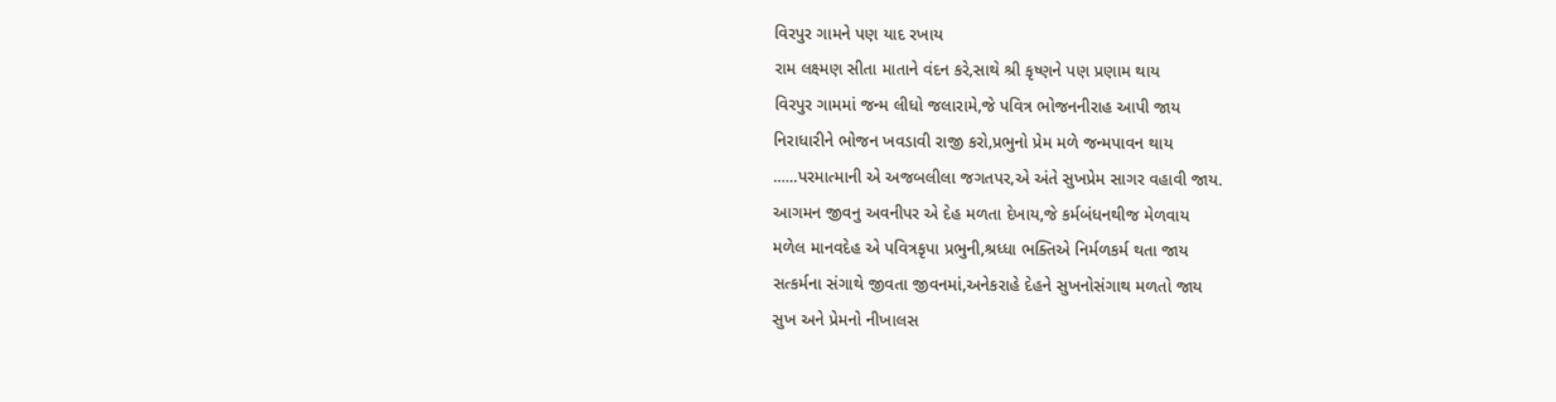વિરપુર ગામને પણ યાદ રખાય
રામ લક્ષ્મણ સીતા માતાને વંદન કરે,સાથે શ્રી કૃષ્ણને પણ પ્રણામ થાય
વિરપુર ગામમાં જન્મ લીધો જલારામે,જે પવિત્ર ભોજનનીરાહ આપી જાય
નિરાધારીને ભોજન ખવડાવી રાજી કરો,પ્રભુનો પ્રેમ મળે જન્મપાવન થાય
......પરમાત્માની એ અજબલીલા જગતપર,એ અંતે સુખપ્રેમ સાગર વહાવી જાય.
આગમન જીવનુ અવનીપર એ દેહ મળતા દેખાય,જે કર્મબંધનથીજ મેળવાય
મળેલ માનવદેહ એ પવિત્રકૃપા પ્રભુની,શ્રધ્ધા ભક્તિએ નિર્મળકર્મ થતા જાય
સત્કર્મના સંગાથે જીવતા જીવનમાં,અનેકરાહે દેહને સુખનોસંગાથ મળતો જાય
સુખ અને પ્રેમનો નીખાલસ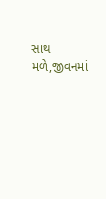સાથ મળે,જીવનમાં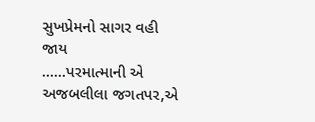સુખપ્રેમનો સાગર વહી જાય
......પરમાત્માની એ અજબલીલા જગતપર,એ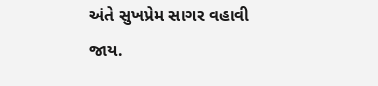અંતે સુખપ્રેમ સાગર વહાવી જાય.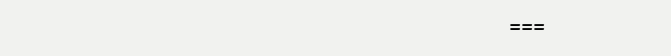===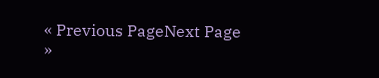« Previous PageNext Page »